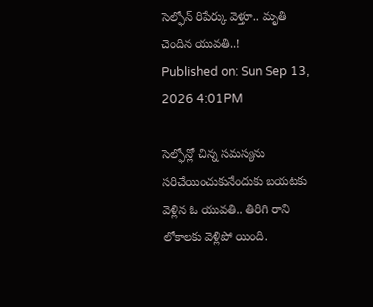సెల్ఫోన్ రిపేర్కు వెళ్తూ.. మృతి చెందిన యువతి..!
Published on: Sun Sep 13, 2026 4:01PM

సెల్ఫోన్లో చిన్న సమస్యను సరిచేయించుకునేందుకు బయటకు వెళ్లిన ఓ యువతి.. తిరిగి రాని లోకాలకు వెళ్లిపో యింది.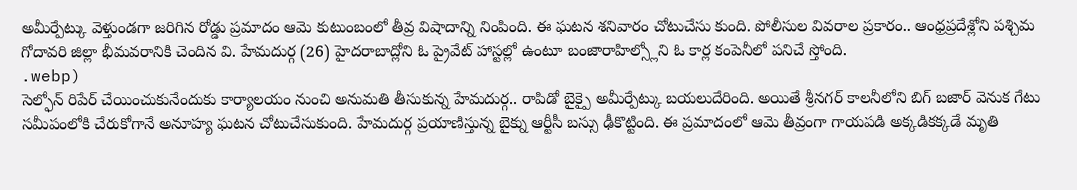అమీర్పేట్కు వెళ్తుండగా జరిగిన రోడ్డు ప్రమాదం ఆమె కుటుంబంలో తీవ్ర విషాదాన్ని నింపింది. ఈ ఘటన శనివారం చోటుచేసు కుంది. పోలీసుల వివరాల ప్రకారం.. ఆంధ్రప్రదేశ్లోని పశ్చిమ గోదావరి జిల్లా భీమవరానికి చెందిన వి. హేమదుర్గ (26) హైదరాబాద్లోని ఓ ప్రైవేట్ హాస్టల్లో ఉంటూ బంజారాహిల్స్లోని ఓ కార్ల కంపెనీలో పనిచే స్తోంది.
.webp)
సెల్ఫోన్ రిపేర్ చేయించుకునేందుకు కార్యాలయం నుంచి అనుమతి తీసుకున్న హేమదుర్గ.. రాపిడో బైక్పై అమీర్పేట్కు బయలుదేరింది. అయితే శ్రీనగర్ కాలనీలోని బిగ్ బజార్ వెనుక గేటు సమీపంలోకి చేరుకోగానే అనూహ్య ఘటన చోటుచేసుకుంది. హేమదుర్గ ప్రయాణిస్తున్న బైక్ను ఆర్టీసీ బస్సు ఢీకొట్టింది. ఈ ప్రమాదంలో ఆమె తీవ్రంగా గాయపడి అక్కడికక్కడే మృతి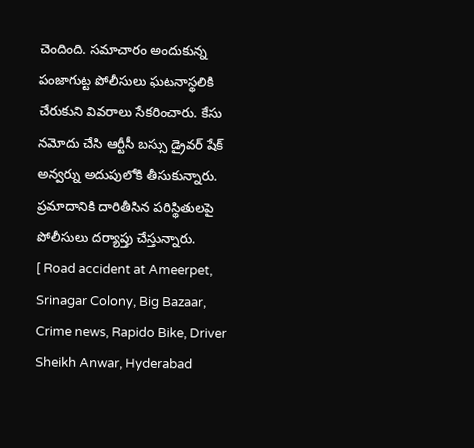చెందింది. సమాచారం అందుకున్న పంజాగుట్ట పోలీసులు ఘటనాస్థలికి చేరుకుని వివరాలు సేకరించారు. కేసు నమోదు చేసి ఆర్టీసీ బస్సు డ్రైవర్ షేక్ అన్వర్ను అదుపులోకి తీసుకున్నారు. ప్రమాదానికి దారితీసిన పరిస్థితులపై పోలీసులు దర్యాప్తు చేస్తున్నారు.
[ Road accident at Ameerpet, Srinagar Colony, Big Bazaar, Crime news, Rapido Bike, Driver Sheikh Anwar, Hyderabad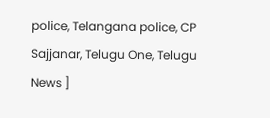police, Telangana police, CP Sajjanar, Telugu One, Telugu News ]